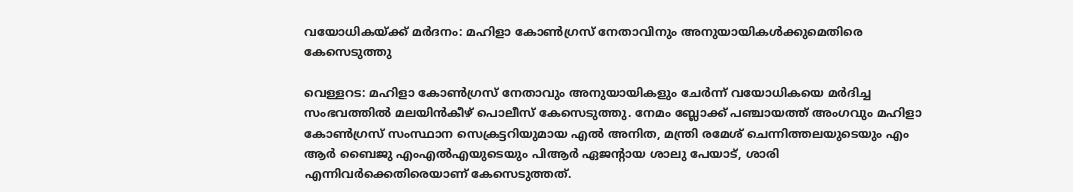വയോധികയ്ക്ക് മർദനം: മഹിളാ കോൺഗ്രസ് നേതാവിനും അനുയായികൾക്കുമെതിരെ കേസെടുത്തു

വെള്ളറട: മഹിളാ കോൺഗ്രസ് നേതാവും അനുയായികളും ചേർന്ന് വയോധികയെ മർദിച്ച സംഭവത്തിൽ മലയിൻകീഴ് പൊലീസ് കേസെടുത്തു. നേമം ബ്ലോക്ക് പഞ്ചായത്ത് അംഗവും മഹിളാ കോൺഗ്രസ് സംസ്ഥാന സെക്രട്ടറിയുമായ എൽ അനിത, മന്ത്രി രമേശ് ചെന്നിത്തലയുടെയും എം ആർ ബൈജു എംഎൽഎയുടെയും പിആർ ഏജന്റായ ശാലു പേയാട്, ശാരി എന്നിവർക്കെതിരെയാണ് കേസെടുത്തത്.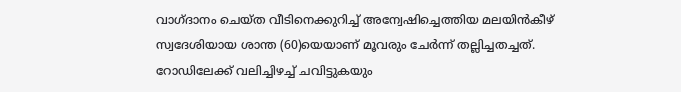വാഗ്ദാനം ചെയ്ത വീടിനെക്കുറിച്ച് അന്വേഷിച്ചെത്തിയ മലയിൻകീഴ് സ്വദേശിയായ ശാന്ത (60)യെയാണ് മൂവരും ചേർന്ന് തല്ലിച്ചതച്ചത്. റോഡിലേക്ക് വലിച്ചിഴച്ച് ചവിട്ടുകയും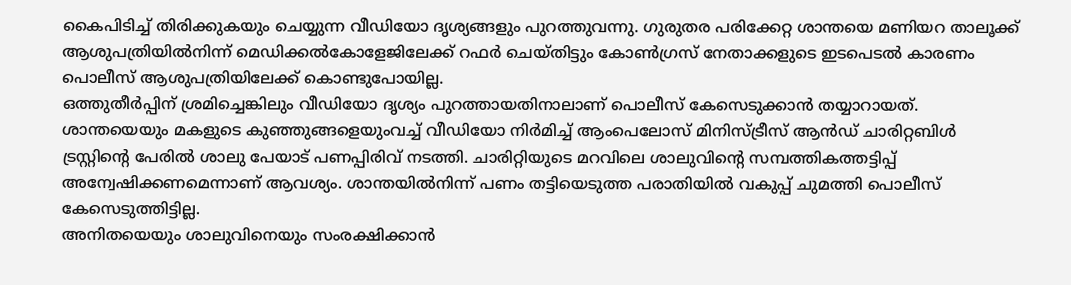കൈപിടിച്ച് തിരിക്കുകയും ചെയ്യുന്ന വീഡിയോ ദൃശ്യങ്ങളും പുറത്തുവന്നു. ഗുരുതര പരിക്കേറ്റ ശാന്തയെ മണിയറ താലൂക്ക് ആശുപത്രിയിൽനിന്ന് മെഡിക്കൽകോളേജിലേക്ക് റഫർ ചെയ്തിട്ടും കോൺഗ്രസ് നേതാക്കളുടെ ഇടപെടൽ കാരണം പൊലീസ് ആശുപത്രിയിലേക്ക് കൊണ്ടുപോയില്ല.
ഒത്തുതീർപ്പിന് ശ്രമിച്ചെങ്കിലും വീഡിയോ ദൃശ്യം പുറത്തായതിനാലാണ് പൊലീസ് കേസെടുക്കാൻ തയ്യാറായത്. ശാന്തയെയും മകളുടെ കുഞ്ഞുങ്ങളെയുംവച്ച് വീഡിയോ നിർമിച്ച് ആംപെലോസ് മിനിസ്ട്രീസ് ആൻഡ് ചാരിറ്റബിൾ ട്രസ്റ്റിന്റെ പേരിൽ ശാലു പേയാട് പണപ്പിരിവ് നടത്തി. ചാരിറ്റിയുടെ മറവിലെ ശാലുവിന്റെ സമ്പത്തികത്തട്ടിപ്പ് അന്വേഷിക്കണമെന്നാണ് ആവശ്യം. ശാന്തയിൽനിന്ന് പണം തട്ടിയെടുത്ത പരാതിയിൽ വകുപ്പ് ചുമത്തി പൊലീസ് കേസെടുത്തിട്ടില്ല.
അനിതയെയും ശാലുവിനെയും സംരക്ഷിക്കാൻ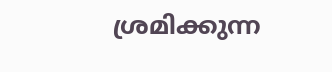ശ്രമിക്കുന്ന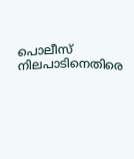പൊലീസ് നിലപാടിനെതിരെ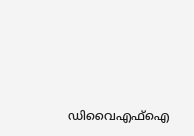ഡിവൈഎഫ്ഐ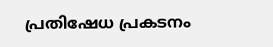പ്രതിഷേധ പ്രകടനം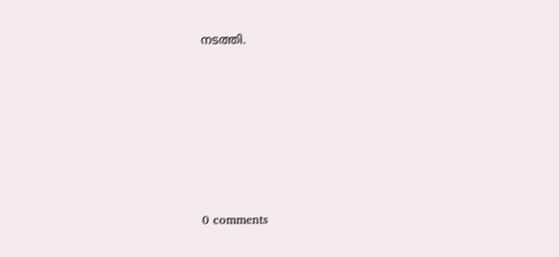നടത്തി.









0 comments